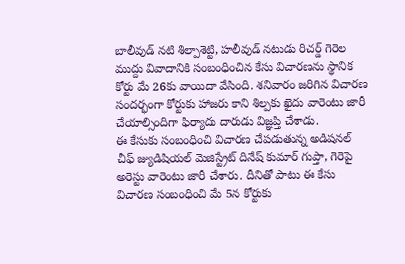బాలీవుడ్ నటి శిల్పాశెట్టి, హలీవుడ్ నటుడు రిచర్డ్ గెరెల ముద్దు వివాదానికి సంబంధించిన కేసు విచారణను స్థానిక కోర్టు మే 26కు వాయిదా వేసింది. శనివారం జరిగిన విచారణ సందర్భంగా కోర్టుకు హాజరు కాని శిల్పకు ఖైదు వారెంటు జారీ చేయాల్సిందిగా ఫిర్యాదు దారుడు విజ్ఞప్తి చేశాడు.
ఈ కేసుకు సంబంధించి విచారణ చేపడుతున్న అడిషనల్ చీఫ్ జ్యుడిషియల్ మెజిస్ట్రేట్ దినేష్ కుమార్ గుప్తా, గెరెపై అరెస్టు వారెంటు జారీ చేశారు. దీనితో పాటు ఈ కేసు విచారణ సంబంధించి మే 5న కోర్టుకు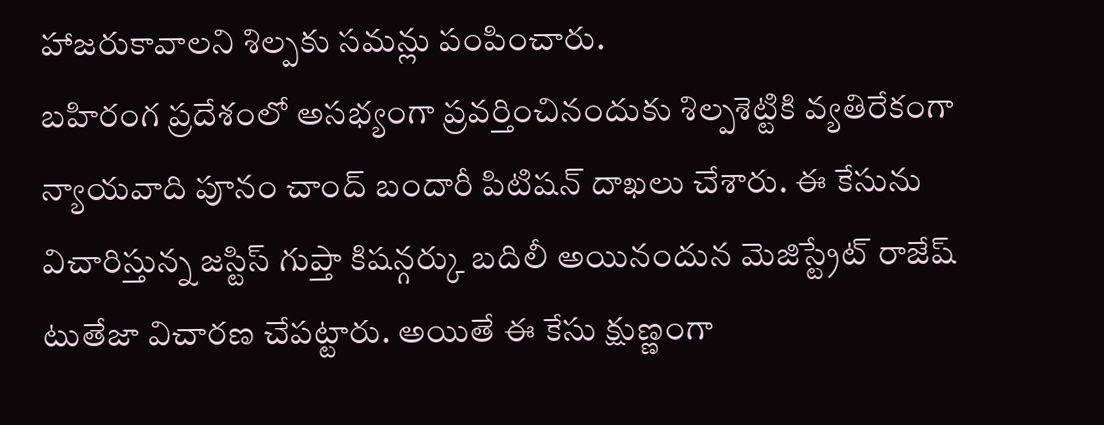హాజరుకావాలని శిల్పకు సమన్లు పంపించారు.
బహిరంగ ప్రదేశంలో అసభ్యంగా ప్రవర్తించినందుకు శిల్పశెట్టికి వ్యతిరేకంగా న్యాయవాది పూనం చాంద్ బందారీ పిటిషన్ దాఖలు చేశారు. ఈ కేసును విచారిస్తున్న జస్టిస్ గుప్తా కిషన్గర్కు బదిలీ అయినందున మెజిస్ట్రేట్ రాజేష్ టుతేజా విచారణ చేపట్టారు. అయితే ఈ కేసు క్షుణ్ణంగా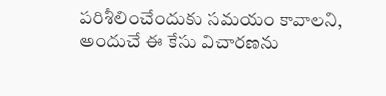పరిశీలించేందుకు సమయం కావాలని, అందుచే ఈ కేసు విచారణను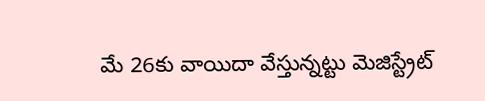మే 26కు వాయిదా వేస్తున్నట్టు మెజిస్ట్రేట్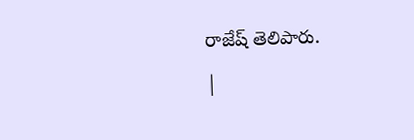రాజేష్ తెలిపారు.
|